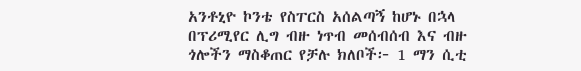አንቶኒዮ ኮንቴ የስፐርስ አሰልጣኝ ከሆኑ በኋላ በፕሪሚየር ሊግ ብዙ ነጥብ መሰብሰብ እና ብዙ ጎሎችን ማስቆጠር የቻሉ ክለቦች፦ 1 ማን ሲቲ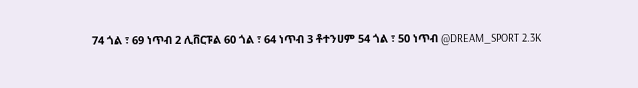74 ጎል ፣ 69 ነጥብ 2 ሊቨርፑል 60 ጎል ፣ 64 ነጥብ 3 ቶተንሀም 54 ጎል ፣ 50 ነጥብ @DREAM_SPORT 2.3K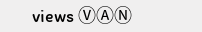views ⓋⒶⓃ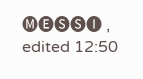🅜🅔🅢🅢🅘 , edited 12:50